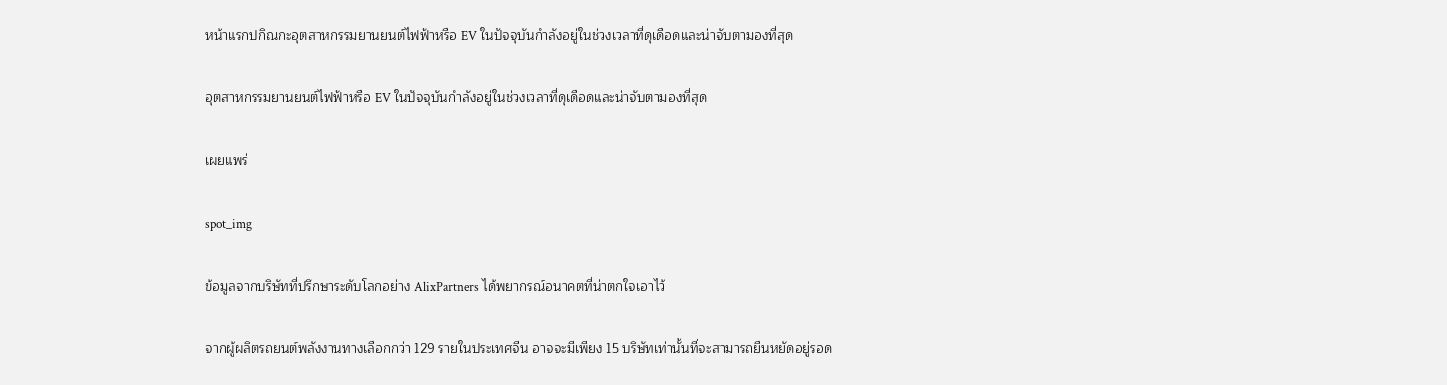หน้าแรกปกิณกะอุตสาหกรรมยานยนต์ไฟฟ้าหรือ EV ในปัจจุบันกำลังอยู่ในช่วงเวลาที่ดุเดือดและน่าจับตามองที่สุด

อุตสาหกรรมยานยนต์ไฟฟ้าหรือ EV ในปัจจุบันกำลังอยู่ในช่วงเวลาที่ดุเดือดและน่าจับตามองที่สุด

เผยแพร่

spot_img

ข้อมูลจากบริษัทที่ปรึกษาระดับโลกอย่าง AlixPartners ได้พยากรณ์อนาคตที่น่าตกใจเอาไว้

จากผู้ผลิตรถยนต์พลังงานทางเลือกกว่า 129 รายในประเทศจีน อาจจะมีเพียง 15 บริษัทเท่านั้นที่จะสามารถยืนหยัดอยู่รอด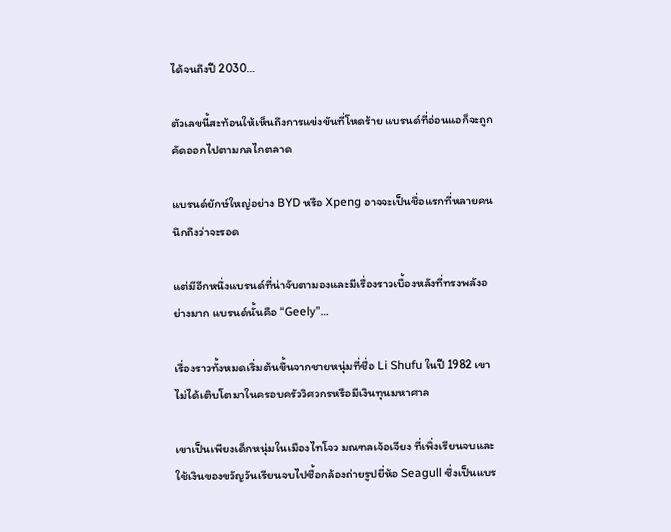ได้จนถึงปี 2030…

ตัวเลขนี้สะท้อนให้เห็นถึงการแข่งขันที่โหดร้าย แบรนด์ที่อ่อนแอก็จะถูกคัดออกไปตามกลไกตลาด

แบรนด์ยักษ์ใหญ่อย่าง BYD หรือ Xpeng อาจจะเป็นชื่อแรกที่หลายคนนึกถึงว่าจะรอด

แต่มีอีกหนึ่งแบรนด์ที่น่าจับตามองและมีเรื่องราวเบื้องหลังที่ทรงพลังอย่างมาก แบรนด์นั้นคือ “Geely”…

เรื่องราวทั้งหมดเริ่มต้นขึ้นจากชายหนุ่มที่ชื่อ Li Shufu ในปี 1982 เขาไม่ได้เติบโตมาในครอบครัววิศวกรหรือมีเงินทุนมหาศาล

เขาเป็นเพียงเด็กหนุ่มในเมืองไทโจว มณฑลเจ้อเจียง ที่เพิ่งเรียนจบและใช้เงินของขวัญวันเรียนจบไปซื้อกล้องถ่ายรูปยี่ห้อ Seagull ซึ่งเป็นแบร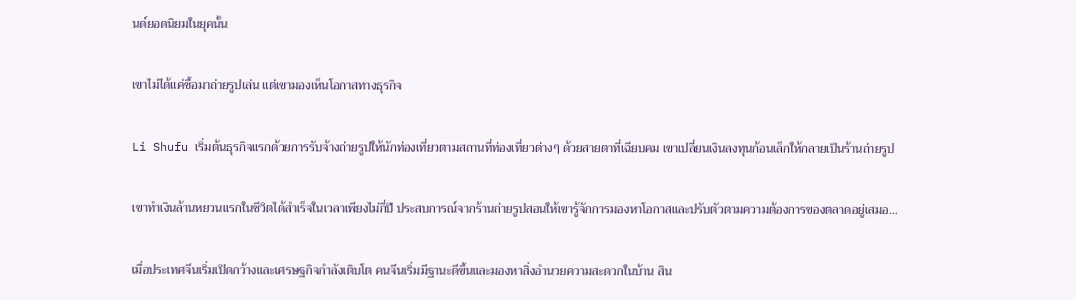นด์ยอดนิยมในยุคนั้น

เขาไม่ได้แค่ซื้อมาถ่ายรูปเล่น แต่เขามองเห็นโอกาสทางธุรกิจ

Li Shufu เริ่มต้นธุรกิจแรกด้วยการรับจ้างถ่ายรูปให้นักท่องเที่ยวตามสถานที่ท่องเที่ยวต่างๆ ด้วยสายตาที่เฉียบคม เขาเปลี่ยนเงินลงทุนก้อนเล็กให้กลายเป็นร้านถ่ายรูป

เขาทำเงินล้านหยวนแรกในชีวิตได้สำเร็จในเวลาเพียงไม่กี่ปี ประสบการณ์จากร้านถ่ายรูปสอนให้เขารู้จักการมองหาโอกาสและปรับตัวตามความต้องการของตลาดอยู่เสมอ…

เมื่อประเทศจีนเริ่มเปิดกว้างและเศรษฐกิจกำลังเติบโต คนจีนเริ่มมีฐานะดีขึ้นและมองหาสิ่งอำนวยความสะดวกในบ้าน สิน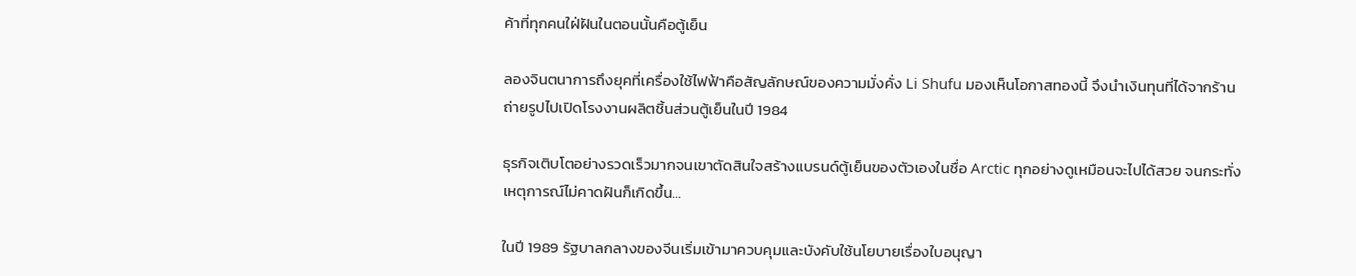ค้าที่ทุกคนใฝ่ฝันในตอนนั้นคือตู้เย็น

ลองจินตนาการถึงยุคที่เครื่องใช้ไฟฟ้าคือสัญลักษณ์ของความมั่งคั่ง Li Shufu มองเห็นโอกาสทองนี้ จึงนำเงินทุนที่ได้จากร้านถ่ายรูปไปเปิดโรงงานผลิตชิ้นส่วนตู้เย็นในปี 1984

ธุรกิจเติบโตอย่างรวดเร็วมากจนเขาตัดสินใจสร้างแบรนด์ตู้เย็นของตัวเองในชื่อ Arctic ทุกอย่างดูเหมือนจะไปได้สวย จนกระทั่งเหตุการณ์ไม่คาดฝันก็เกิดขึ้น…

ในปี 1989 รัฐบาลกลางของจีนเริ่มเข้ามาควบคุมและบังคับใช้นโยบายเรื่องใบอนุญา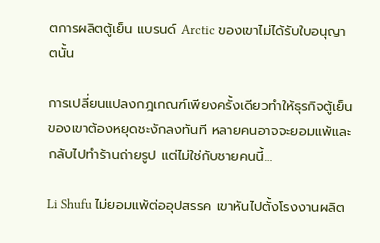ตการผลิตตู้เย็น แบรนด์ Arctic ของเขาไม่ได้รับใบอนุญาตนั้น

การเปลี่ยนแปลงกฎเกณฑ์เพียงครั้งเดียวทำให้ธุรกิจตู้เย็นของเขาต้องหยุดชะงักลงทันที หลายคนอาจจะยอมแพ้และกลับไปทำร้านถ่ายรูป แต่ไม่ใช่กับชายคนนี้…

Li Shufu ไม่ยอมแพ้ต่ออุปสรรค เขาหันไปตั้งโรงงานผลิต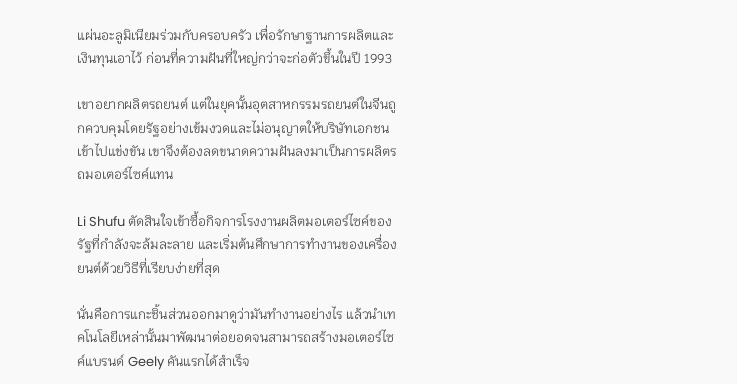แผ่นอะลูมิเนียมร่วมกับครอบครัว เพื่อรักษาฐานการผลิตและเงินทุนเอาไว้ ก่อนที่ความฝันที่ใหญ่กว่าจะก่อตัวขึ้นในปี 1993

เขาอยากผลิตรถยนต์ แต่ในยุคนั้นอุตสาหกรรมรถยนต์ในจีนถูกควบคุมโดยรัฐอย่างเข้มงวดและไม่อนุญาตให้บริษัทเอกชนเข้าไปแข่งขัน เขาจึงต้องลดขนาดความฝันลงมาเป็นการผลิตรถมอเตอร์ไซค์แทน

Li Shufu ตัดสินใจเข้าซื้อกิจการโรงงานผลิตมอเตอร์ไซค์ของรัฐที่กำลังจะล้มละลาย และเริ่มต้นศึกษาการทำงานของเครื่องยนต์ด้วยวิธีที่เรียบง่ายที่สุด

นั่นคือการแกะชิ้นส่วนออกมาดูว่ามันทำงานอย่างไร แล้วนำเทคโนโลยีเหล่านั้นมาพัฒนาต่อยอดจนสามารถสร้างมอเตอร์ไซค์แบรนด์ Geely คันแรกได้สำเร็จ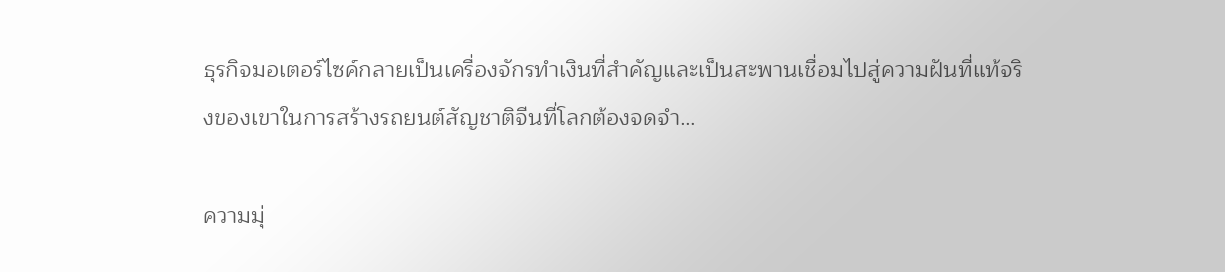ธุรกิจมอเตอร์ไซค์กลายเป็นเครื่องจักรทำเงินที่สำคัญและเป็นสะพานเชื่อมไปสู่ความฝันที่แท้จริงของเขาในการสร้างรถยนต์สัญชาติจีนที่โลกต้องจดจำ…

ความมุ่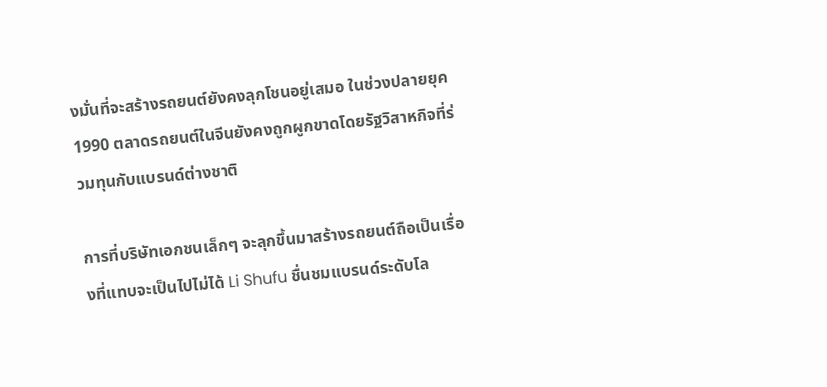งมั่นที่จะสร้างรถยนต์ยังคงลุกโชนอยู่เสมอ ในช่วงปลายยุค 1990 ตลาดรถยนต์ในจีนยังคงถูกผูกขาดโดยรัฐวิสาหกิจที่ร่วมทุนกับแบรนด์ต่างชาติ

การที่บริษัทเอกชนเล็กๆ จะลุกขึ้นมาสร้างรถยนต์ถือเป็นเรื่องที่แทบจะเป็นไปไม่ได้ Li Shufu ชื่นชมแบรนด์ระดับโล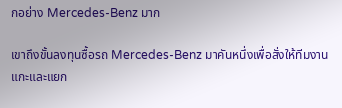กอย่าง Mercedes-Benz มาก

เขาถึงขั้นลงทุนซื้อรถ Mercedes-Benz มาคันหนึ่งเพื่อสั่งให้ทีมงานแกะและแยก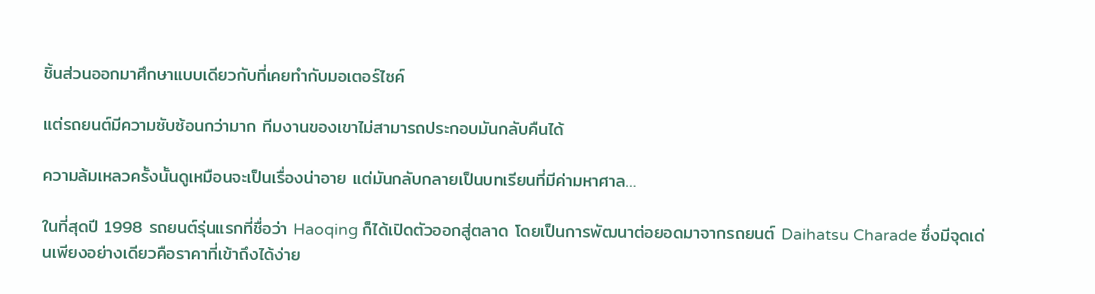ชิ้นส่วนออกมาศึกษาแบบเดียวกับที่เคยทำกับมอเตอร์ไซค์

แต่รถยนต์มีความซับซ้อนกว่ามาก ทีมงานของเขาไม่สามารถประกอบมันกลับคืนได้

ความล้มเหลวครั้งนั้นดูเหมือนจะเป็นเรื่องน่าอาย แต่มันกลับกลายเป็นบทเรียนที่มีค่ามหาศาล…

ในที่สุดปี 1998 รถยนต์รุ่นแรกที่ชื่อว่า Haoqing ก็ได้เปิดตัวออกสู่ตลาด โดยเป็นการพัฒนาต่อยอดมาจากรถยนต์ Daihatsu Charade ซึ่งมีจุดเด่นเพียงอย่างเดียวคือราคาที่เข้าถึงได้ง่าย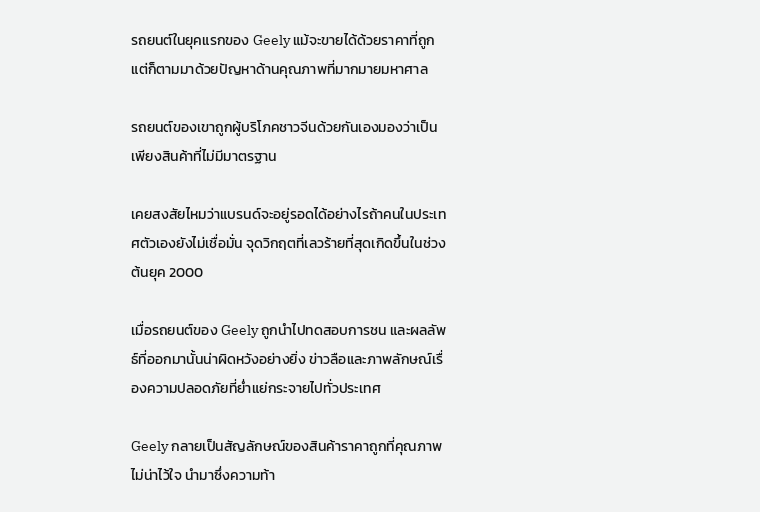รถยนต์ในยุคแรกของ Geely แม้จะขายได้ด้วยราคาที่ถูก แต่ก็ตามมาด้วยปัญหาด้านคุณภาพที่มากมายมหาศาล

รถยนต์ของเขาถูกผู้บริโภคชาวจีนด้วยกันเองมองว่าเป็นเพียงสินค้าที่ไม่มีมาตรฐาน

เคยสงสัยไหมว่าแบรนด์จะอยู่รอดได้อย่างไรถ้าคนในประเทศตัวเองยังไม่เชื่อมั่น จุดวิกฤตที่เลวร้ายที่สุดเกิดขึ้นในช่วงต้นยุค 2000

เมื่อรถยนต์ของ Geely ถูกนำไปทดสอบการชน และผลลัพธ์ที่ออกมานั้นน่าผิดหวังอย่างยิ่ง ข่าวลือและภาพลักษณ์เรื่องความปลอดภัยที่ย่ำแย่กระจายไปทั่วประเทศ

Geely กลายเป็นสัญลักษณ์ของสินค้าราคาถูกที่คุณภาพไม่น่าไว้ใจ นำมาซึ่งความท้า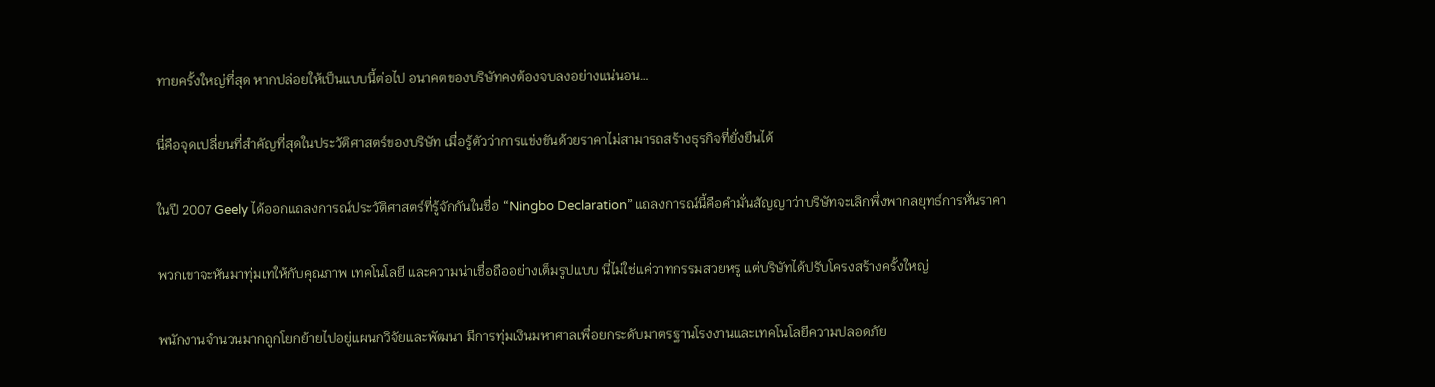ทายครั้งใหญ่ที่สุด หากปล่อยให้เป็นแบบนี้ต่อไป อนาคตของบริษัทคงต้องจบลงอย่างแน่นอน…

นี่คือจุดเปลี่ยนที่สำคัญที่สุดในประวัติศาสตร์ของบริษัท เมื่อรู้ตัวว่าการแข่งขันด้วยราคาไม่สามารถสร้างธุรกิจที่ยั่งยืนได้

ในปี 2007 Geely ได้ออกแถลงการณ์ประวัติศาสตร์ที่รู้จักกันในชื่อ “Ningbo Declaration” แถลงการณ์นี้คือคำมั่นสัญญาว่าบริษัทจะเลิกพึ่งพากลยุทธ์การหั่นราคา

พวกเขาจะหันมาทุ่มเทให้กับคุณภาพ เทคโนโลยี และความน่าเชื่อถืออย่างเต็มรูปแบบ นี่ไม่ใช่แค่วาทกรรมสวยหรู แต่บริษัทได้ปรับโครงสร้างครั้งใหญ่

พนักงานจำนวนมากถูกโยกย้ายไปอยู่แผนกวิจัยและพัฒนา มีการทุ่มเงินมหาศาลเพื่อยกระดับมาตรฐานโรงงานและเทคโนโลยีความปลอดภัย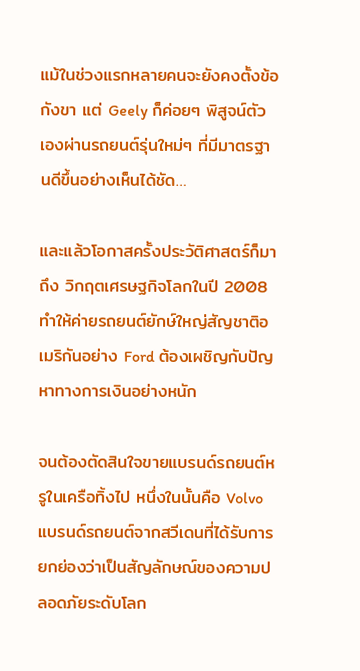แม้ในช่วงแรกหลายคนจะยังคงตั้งข้อกังขา แต่ Geely ก็ค่อยๆ พิสูจน์ตัวเองผ่านรถยนต์รุ่นใหม่ๆ ที่มีมาตรฐานดีขึ้นอย่างเห็นได้ชัด…

และแล้วโอกาสครั้งประวัติศาสตร์ก็มาถึง วิกฤตเศรษฐกิจโลกในปี 2008 ทำให้ค่ายรถยนต์ยักษ์ใหญ่สัญชาติอเมริกันอย่าง Ford ต้องเผชิญกับปัญหาทางการเงินอย่างหนัก

จนต้องตัดสินใจขายแบรนด์รถยนต์หรูในเครือทิ้งไป หนึ่งในนั้นคือ Volvo แบรนด์รถยนต์จากสวีเดนที่ได้รับการยกย่องว่าเป็นสัญลักษณ์ของความปลอดภัยระดับโลก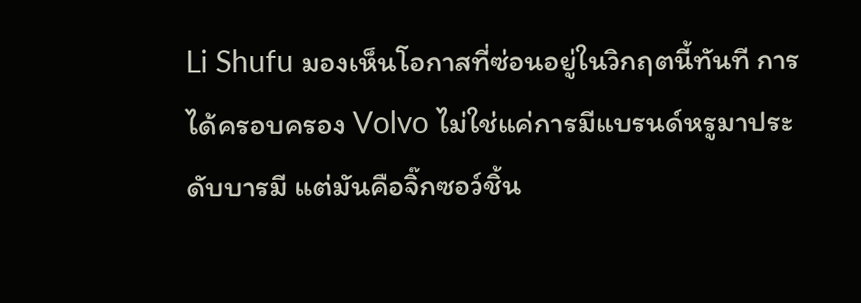Li Shufu มองเห็นโอกาสที่ซ่อนอยู่ในวิกฤตนี้ทันที การได้ครอบครอง Volvo ไม่ใช่แค่การมีแบรนด์หรูมาประดับบารมี แต่มันคือจิ๊กซอว์ชิ้น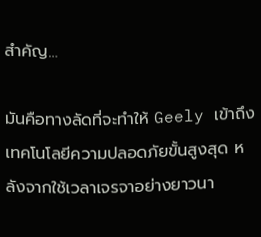สำคัญ…

มันคือทางลัดที่จะทำให้ Geely เข้าถึงเทคโนโลยีความปลอดภัยขั้นสูงสุด หลังจากใช้เวลาเจรจาอย่างยาวนา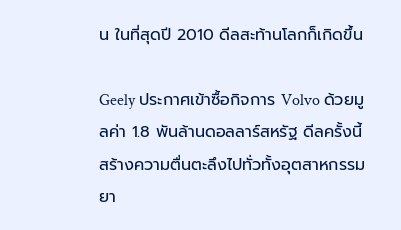น ในที่สุดปี 2010 ดีลสะท้านโลกก็เกิดขึ้น

Geely ประกาศเข้าซื้อกิจการ Volvo ด้วยมูลค่า 1.8 พันล้านดอลลาร์สหรัฐ ดีลครั้งนี้สร้างความตื่นตะลึงไปทั่วทั้งอุตสาหกรรมยา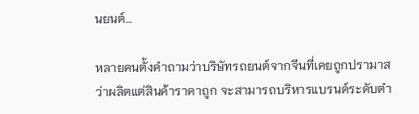นยนต์…

หลายคนตั้งคำถามว่าบริษัทรถยนต์จากจีนที่เคยถูกปรามาสว่าผลิตแต่สินค้าราคาถูก จะสามารถบริหารแบรนด์ระดับตำ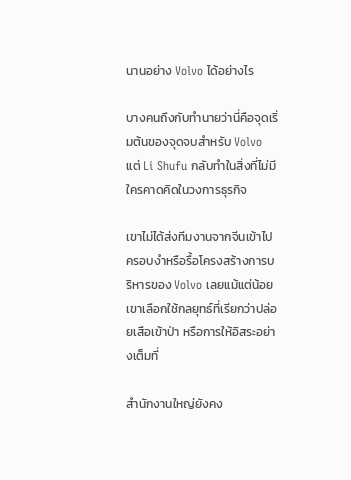นานอย่าง Volvo ได้อย่างไร

บางคนถึงกับทำนายว่านี่คือจุดเริ่มต้นของจุดจบสำหรับ Volvo แต่ Li Shufu กลับทำในสิ่งที่ไม่มีใครคาดคิดในวงการธุรกิจ

เขาไม่ได้ส่งทีมงานจากจีนเข้าไปครอบงำหรือรื้อโครงสร้างการบริหารของ Volvo เลยแม้แต่น้อย เขาเลือกใช้กลยุทธ์ที่เรียกว่าปล่อยเสือเข้าป่า หรือการให้อิสระอย่างเต็มที่

สำนักงานใหญ่ยังคง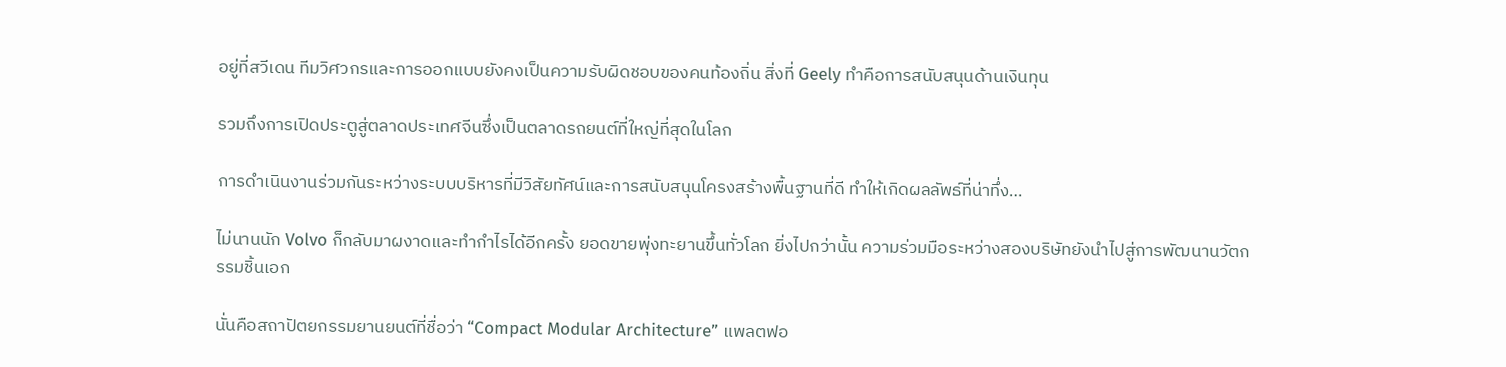อยู่ที่สวีเดน ทีมวิศวกรและการออกแบบยังคงเป็นความรับผิดชอบของคนท้องถิ่น สิ่งที่ Geely ทำคือการสนับสนุนด้านเงินทุน

รวมถึงการเปิดประตูสู่ตลาดประเทศจีนซึ่งเป็นตลาดรถยนต์ที่ใหญ่ที่สุดในโลก

การดำเนินงานร่วมกันระหว่างระบบบริหารที่มีวิสัยทัศน์และการสนับสนุนโครงสร้างพื้นฐานที่ดี ทำให้เกิดผลลัพธ์ที่น่าทึ่ง…

ไม่นานนัก Volvo ก็กลับมาผงาดและทำกำไรได้อีกครั้ง ยอดขายพุ่งทะยานขึ้นทั่วโลก ยิ่งไปกว่านั้น ความร่วมมือระหว่างสองบริษัทยังนำไปสู่การพัฒนานวัตกรรมชิ้นเอก

นั่นคือสถาปัตยกรรมยานยนต์ที่ชื่อว่า “Compact Modular Architecture” แพลตฟอ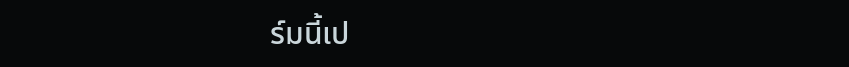ร์มนี้เป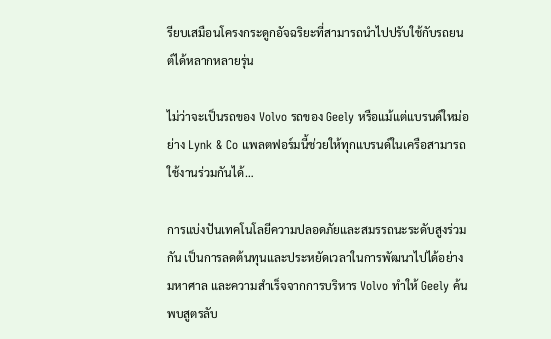รียบเสมือนโครงกระดูกอัจฉริยะที่สามารถนำไปปรับใช้กับรถยนต์ได้หลากหลายรุ่น

ไม่ว่าจะเป็นรถของ Volvo รถของ Geely หรือแม้แต่แบรนด์ใหม่อย่าง Lynk & Co แพลตฟอร์มนี้ช่วยให้ทุกแบรนด์ในเครือสามารถใช้งานร่วมกันได้…

การแบ่งปันเทคโนโลยีความปลอดภัยและสมรรถนะระดับสูงร่วมกัน เป็นการลดต้นทุนและประหยัดเวลาในการพัฒนาไปได้อย่างมหาศาล และความสำเร็จจากการบริหาร Volvo ทำให้ Geely ค้นพบสูตรลับ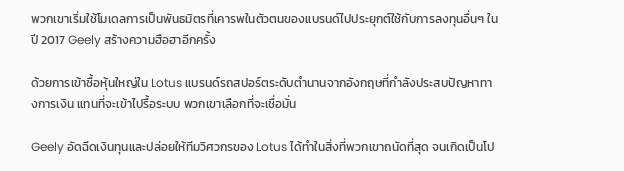พวกเขาเริ่มใช้โมเดลการเป็นพันธมิตรที่เคารพในตัวตนของแบรนด์ไปประยุกต์ใช้กับการลงทุนอื่นๆ ในปี 2017 Geely สร้างความฮือฮาอีกครั้ง

ด้วยการเข้าซื้อหุ้นใหญ่ใน Lotus แบรนด์รถสปอร์ตระดับตำนานจากอังกฤษที่กำลังประสบปัญหาทางการเงิน แทนที่จะเข้าไปรื้อระบบ พวกเขาเลือกที่จะเชื่อมั่น

Geely อัดฉีดเงินทุนและปล่อยให้ทีมวิศวกรของ Lotus ได้ทำในสิ่งที่พวกเขาถนัดที่สุด จนเกิดเป็นโป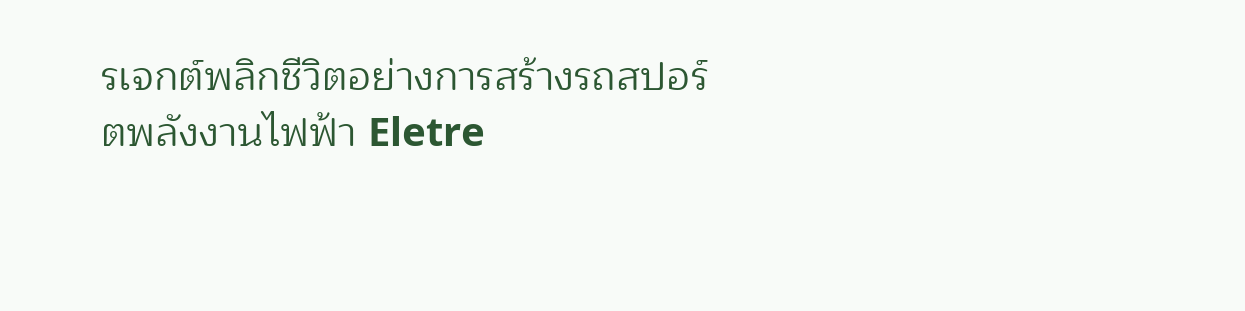รเจกต์พลิกชีวิตอย่างการสร้างรถสปอร์ตพลังงานไฟฟ้า Eletre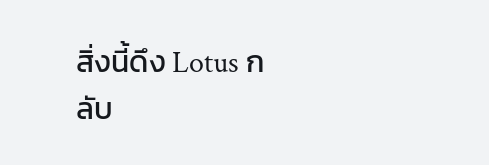สิ่งนี้ดึง Lotus กลับ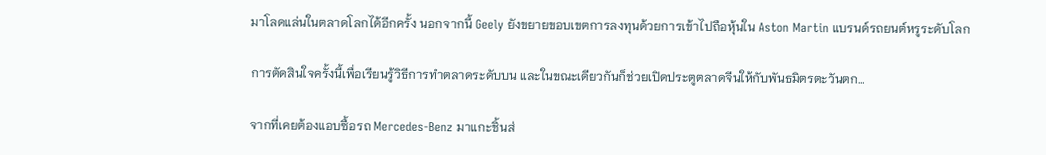มาโลดแล่นในตลาดโลกได้อีกครั้ง นอกจากนี้ Geely ยังขยายขอบเขตการลงทุนด้วยการเข้าไปถือหุ้นใน Aston Martin แบรนด์รถยนต์หรูระดับโลก

การตัดสินใจครั้งนี้เพื่อเรียนรู้วิธีการทำตลาดระดับบน และในขณะเดียวกันก็ช่วยเปิดประตูตลาดจีนให้กับพันธมิตรตะวันตก…

จากที่เคยต้องแอบซื้อรถ Mercedes-Benz มาแกะชิ้นส่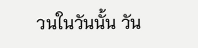วนในวันนั้น วัน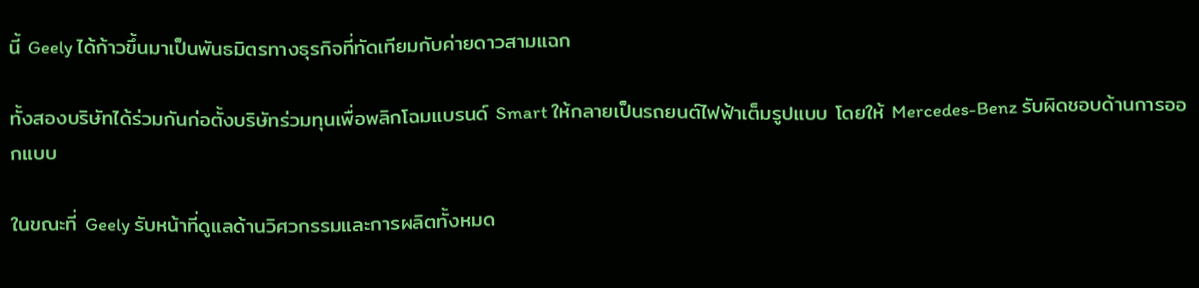นี้ Geely ได้ก้าวขึ้นมาเป็นพันธมิตรทางธุรกิจที่ทัดเทียมกับค่ายดาวสามแฉก

ทั้งสองบริษัทได้ร่วมกันก่อตั้งบริษัทร่วมทุนเพื่อพลิกโฉมแบรนด์ Smart ให้กลายเป็นรถยนต์ไฟฟ้าเต็มรูปแบบ โดยให้ Mercedes-Benz รับผิดชอบด้านการออกแบบ

ในขณะที่ Geely รับหน้าที่ดูแลด้านวิศวกรรมและการผลิตทั้งหมด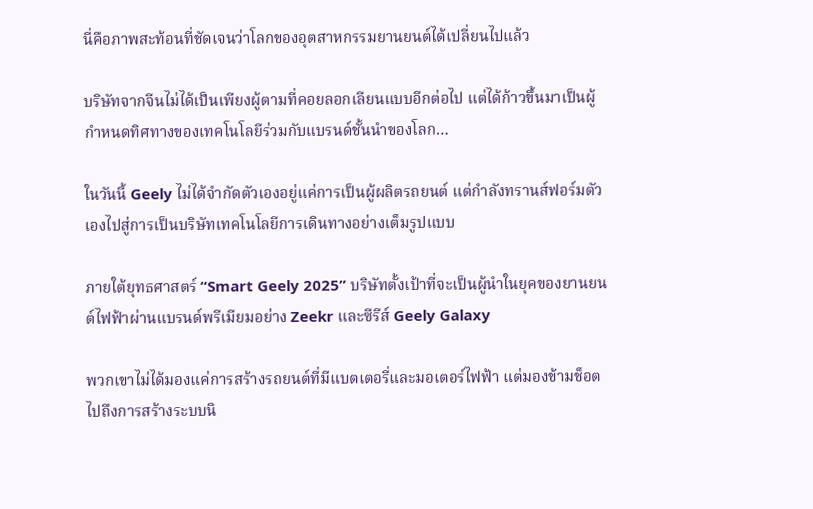นี่คือภาพสะท้อนที่ชัดเจนว่าโลกของอุตสาหกรรมยานยนต์ได้เปลี่ยนไปแล้ว

บริษัทจากจีนไม่ได้เป็นเพียงผู้ตามที่คอยลอกเลียนแบบอีกต่อไป แต่ได้ก้าวขึ้นมาเป็นผู้กำหนดทิศทางของเทคโนโลยีร่วมกับแบรนด์ชั้นนำของโลก…

ในวันนี้ Geely ไม่ได้จำกัดตัวเองอยู่แค่การเป็นผู้ผลิตรถยนต์ แต่กำลังทรานส์ฟอร์มตัวเองไปสู่การเป็นบริษัทเทคโนโลยีการเดินทางอย่างเต็มรูปแบบ

ภายใต้ยุทธศาสตร์ “Smart Geely 2025” บริษัทตั้งเป้าที่จะเป็นผู้นำในยุคของยานยนต์ไฟฟ้าผ่านแบรนด์พรีเมียมอย่าง Zeekr และซีรีส์ Geely Galaxy

พวกเขาไม่ได้มองแค่การสร้างรถยนต์ที่มีแบตเตอรี่และมอเตอร์ไฟฟ้า แต่มองข้ามช็อตไปถึงการสร้างระบบนิ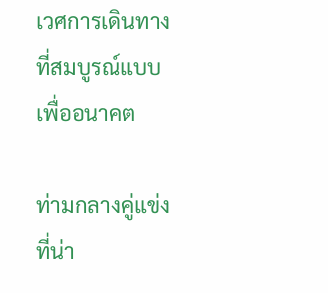เวศการเดินทางที่สมบูรณ์แบบเพื่ออนาคต

ท่ามกลางคู่แข่งที่น่า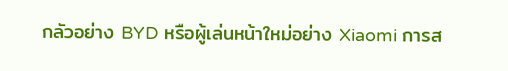กลัวอย่าง BYD หรือผู้เล่นหน้าใหม่อย่าง Xiaomi การส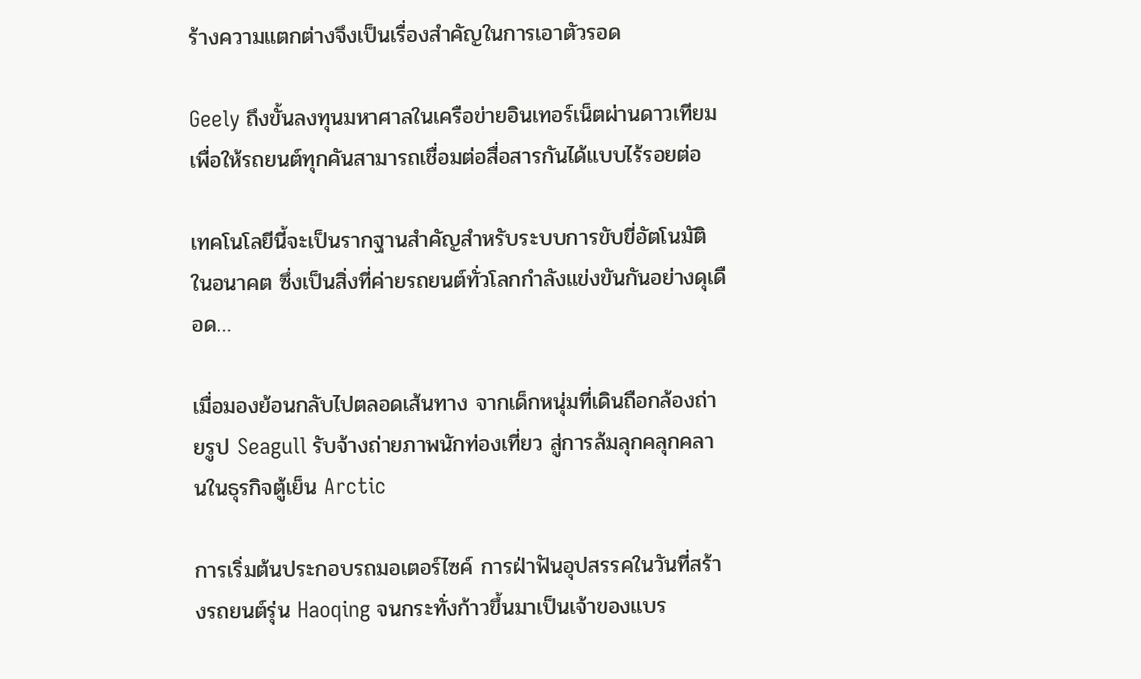ร้างความแตกต่างจึงเป็นเรื่องสำคัญในการเอาตัวรอด

Geely ถึงขั้นลงทุนมหาศาลในเครือข่ายอินเทอร์เน็ตผ่านดาวเทียม เพื่อให้รถยนต์ทุกคันสามารถเชื่อมต่อสื่อสารกันได้แบบไร้รอยต่อ

เทคโนโลยีนี้จะเป็นรากฐานสำคัญสำหรับระบบการขับขี่อัตโนมัติในอนาคต ซึ่งเป็นสิ่งที่ค่ายรถยนต์ทั่วโลกกำลังแข่งขันกันอย่างดุเดือด…

เมื่อมองย้อนกลับไปตลอดเส้นทาง จากเด็กหนุ่มที่เดินถือกล้องถ่ายรูป Seagull รับจ้างถ่ายภาพนักท่องเที่ยว สู่การล้มลุกคลุกคลานในธุรกิจตู้เย็น Arctic

การเริ่มต้นประกอบรถมอเตอร์ไซค์ การฝ่าฟันอุปสรรคในวันที่สร้างรถยนต์รุ่น Haoqing จนกระทั่งก้าวขึ้นมาเป็นเจ้าของแบร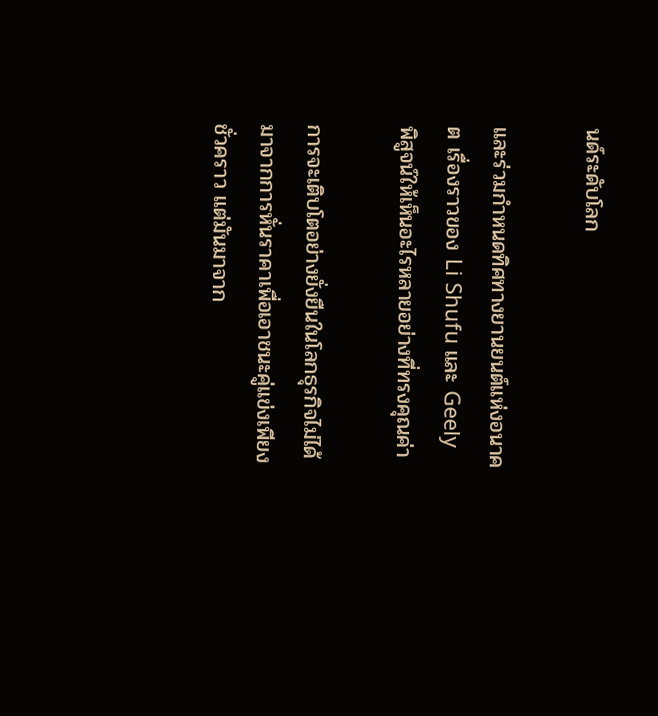นด์ระดับโลก

และร่วมกำหนดทิศทางยานยนต์แห่งอนาคต เรื่องราวของ Li Shufu และ Geely พิสูจน์ให้เห็นอะไรหลายอย่างที่ทรงคุณค่า

การจะเติบโตอย่างยั่งยืนในโลกธุรกิจไม่ได้มาจากการหั่นราคาเพื่อเอาชนะคู่แข่งเพียงชั่วคราว แต่มันมาจาก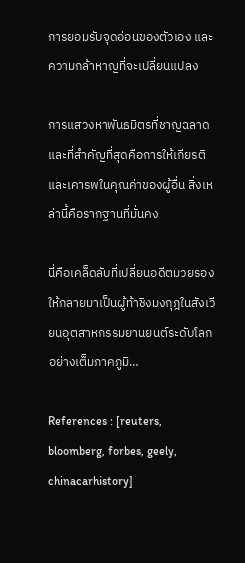การยอมรับจุดอ่อนของตัวเอง และความกล้าหาญที่จะเปลี่ยนแปลง

การแสวงหาพันธมิตรที่ชาญฉลาด และที่สำคัญที่สุดคือการให้เกียรติและเคารพในคุณค่าของผู้อื่น สิ่งเหล่านี้คือรากฐานที่มั่นคง

นี่คือเคล็ดลับที่เปลี่ยนอดีตมวยรองให้กลายมาเป็นผู้ท้าชิงมงกุฎในสังเวียนอุตสาหกรรมยานยนต์ระดับโลกอย่างเต็มภาคภูมิ…

References : [reuters, bloomberg, forbes, geely, chinacarhistory]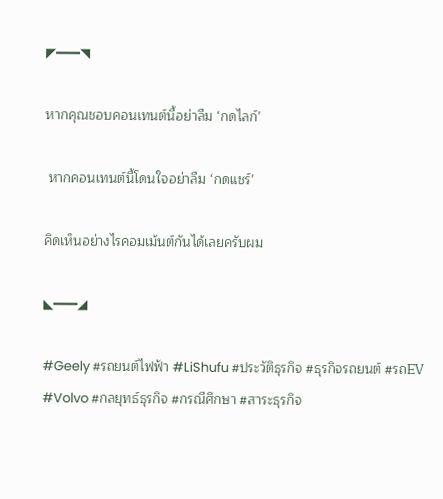◤━━━◥

หากคุณชอบคอนเทนต์นี้อย่าลืม ‘กดไลก์’

 หากคอนเทนต์นี้โดนใจอย่าลืม ‘กดแชร์’

คิดเห็นอย่างไรคอมเม้นต์กันได้เลยครับผม

◣━━━◢

#Geely #รถยนต์ไฟฟ้า #LiShufu #ประวัติธุรกิจ #ธุรกิจรถยนต์ #รถEV #Volvo #กลยุทธ์ธุรกิจ #กรณีศึกษา #สาระธุรกิจ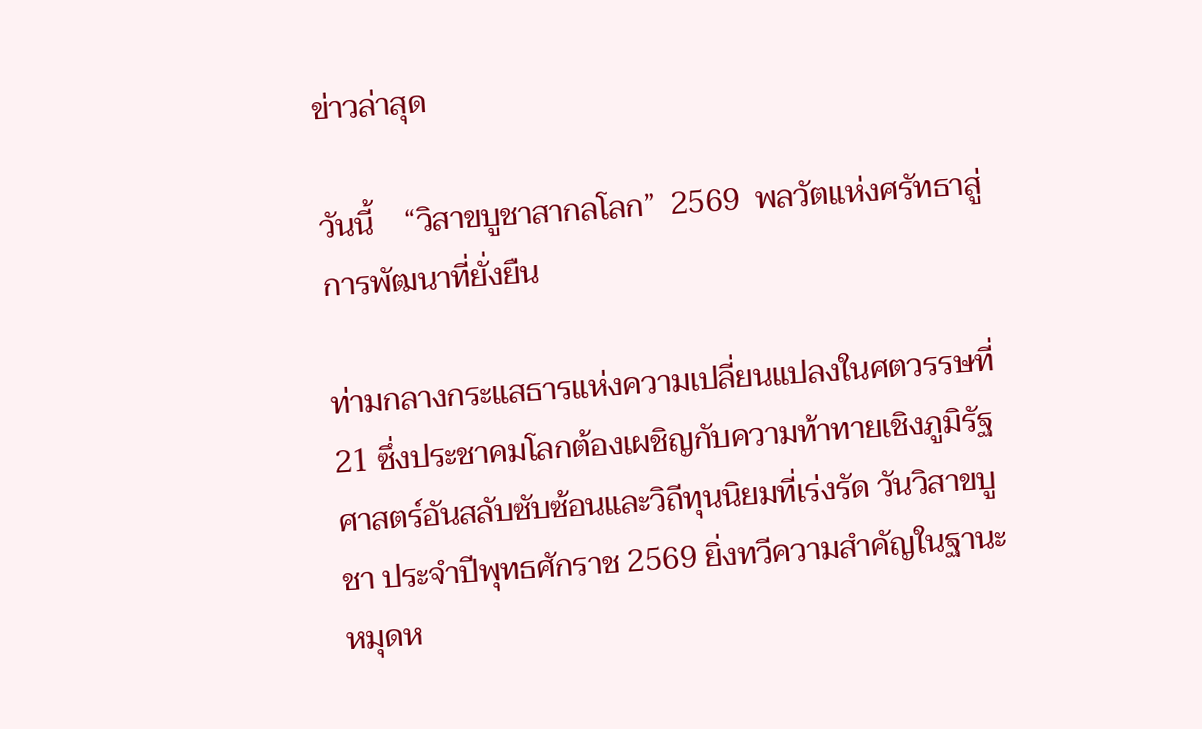ข่าวล่าสุด

วันนี้    “วิสาขบูชาสากลโลก”  2569  พลวัตแห่งศรัทธาสู่การพัฒนาที่ยั่งยืน

ท่ามกลางกระแสธารแห่งความเปลี่ยนแปลงในศตวรรษที่ 21 ซึ่งประชาคมโลกต้องเผชิญกับความท้าทายเชิงภูมิรัฐศาสตร์อันสลับซับซ้อนและวิถีทุนนิยมที่เร่งรัด วันวิสาขบูชา ประจำปีพุทธศักราช 2569 ยิ่งทวีความสำคัญในฐานะหมุดห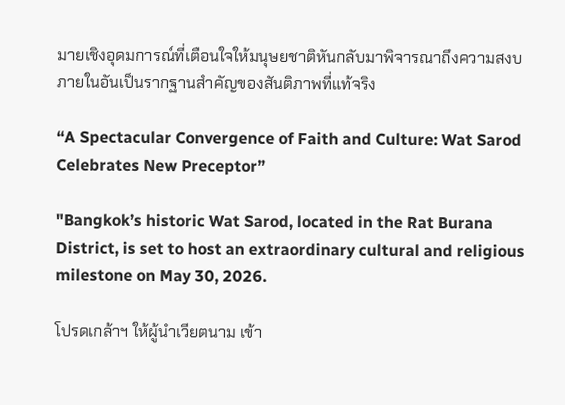มายเชิงอุดมการณ์ที่เตือนใจให้มนุษยชาติหันกลับมาพิจารณาถึงความสงบภายในอันเป็นรากฐานสำคัญของสันติภาพที่แท้จริง

“A Spectacular Convergence of Faith and Culture: Wat Sarod Celebrates New Preceptor”

"Bangkok’s historic Wat Sarod, located in the Rat Burana District, is set to host an extraordinary cultural and religious milestone on May 30, 2026.

โปรดเกล้าฯ ให้ผู้นำเวียตนาม เข้า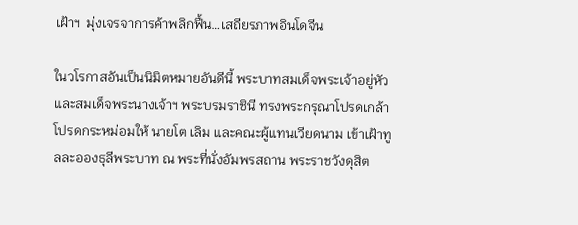เฝ้าฯ  มุ่งเจรจาการค้าพลิกฟื้น…เสถียรภาพอินโดจีน

ในวโรกาสอันเป็นนิมิตหมายอันดีนี้ พระบาทสมเด็จพระเจ้าอยู่หัว และสมเด็จพระนางเจ้าฯ พระบรมราชินี ทรงพระกรุณาโปรดเกล้าโปรดกระหม่อมให้ นายโต เลิม และคณะผู้แทนเวียดนาม เข้าเฝ้าทูลละอองธุลีพระบาท ณ พระที่นั่งอัมพรสถาน พระราชวังดุสิต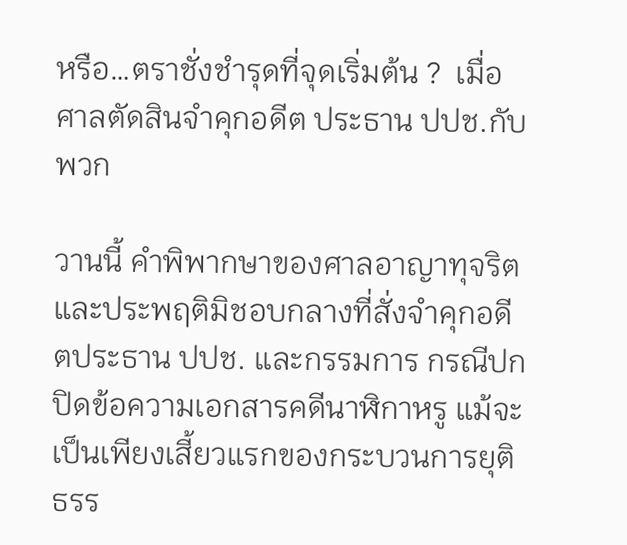หรือ…ตราชั่งชำรุดที่จุดเริ่มต้น ?  เมื่อศาลตัดสินจำคุกอดีต ประธาน ปปช.กับพวก

วานนี้ คำพิพากษาของศาลอาญาทุจริตและประพฤติมิชอบกลางที่สั่งจำคุกอดีตประธาน ปปช. และกรรมการ กรณีปกปิดข้อความเอกสารคดีนาฬิกาหรู แม้จะเป็นเพียงเสี้ยวแรกของกระบวนการยุติธรร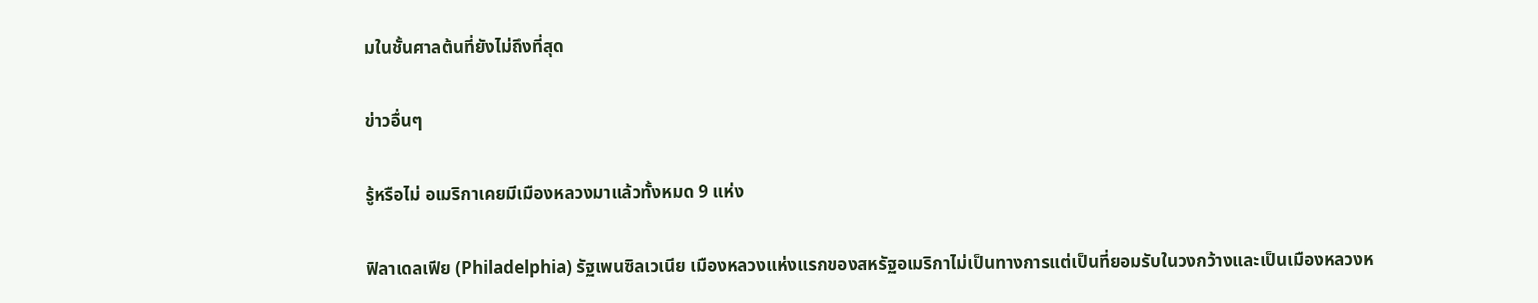มในชั้นศาลต้นที่ยังไม่ถึงที่สุด

ข่าวอื่นๆ

รู้หรือไม่ อเมริกาเคยมีเมืองหลวงมาแล้วทั้งหมด 9 แห่ง

ฟิลาเดลเฟีย (Philadelphia) รัฐเพนซิลเวเนีย เมืองหลวงแห่งแรกของสหรัฐอเมริกาไม่เป็นทางการแต่เป็นที่ยอมรับในวงกว้างและเป็นเมืองหลวงห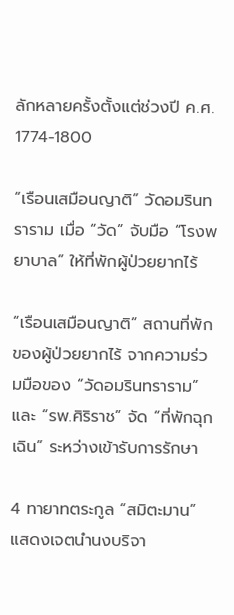ลักหลายครั้งตั้งแต่ช่วงปี ค.ศ. 1774-1800

“เรือนเสมือนญาติ” วัดอมรินทราราม เมื่อ “วัด” จับมือ “โรงพยาบาล” ให้ที่พักผู้ป่วยยากไร้

“เรือนเสมือนญาติ” สถานที่พักของผู้ป่วยยากไร้ จากความร่วมมือของ “วัดอมรินทราราม” และ “รพ.ศิริราช” จัด “ที่พักฉุกเฉิน” ระหว่างเข้ารับการรักษา

4 ทายาทตระกูล “สมิตะมาน” แสดงเจตนำนงบริจา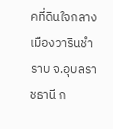คที่ดินใจกลางเมืองวารินชำราบ จ.อุบลราชธานี ก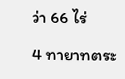ว่า 66 ไร่

4 ทายาทตระ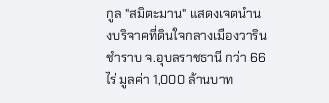กูล "สมิตะมาน" แสดงเจตนำนงบริจาคที่ดินใจกลางเมืองวารินชำราบ จ.อุบลราชธานี กว่า 66 ไร่ มูลค่า 1,000 ล้านบาท